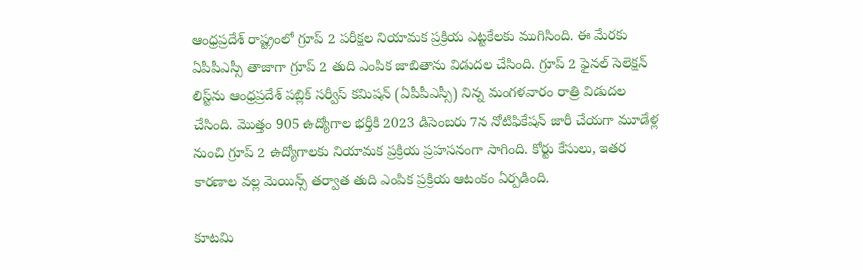ఆంధ్రప్రదేశ్‌ రాష్ట్రంలో గ్రూప్‌ 2 పరీక్షల నియామక ప్రక్రియ ఎట్టకేలకు ముగిసింది. ఈ మేరకు ఏపీపీఎస్సీ తాజాగా గ్రూప్‌ 2 తుది ఎంపిక జాబితాను విడుదల చేసింది. గ్రూప్‌ 2 ఫైనల్‌ సెలెక్షన్‌ లిస్ట్‌ను ఆంధ్రప్రదేశ్‌ పబ్లిక్‌ సర్వీస్‌ కమిషన్‌ (ఏపీపీఎస్సీ) నిన్న మంగళవారం రాత్రి విడుదల చేసింది. మొత్తం 905 ఉద్యోగాల భర్తీకి 2023 డిసెంబరు 7న నోటిఫికేషన్‌ జారీ చేయగా మూడేళ్ల నుంచి గ్రూప్‌ 2 ఉద్యోగాలకు నియామక ప్రక్రియ ప్రహసనంగా సాగింది. కోర్టు కేసులు, ఇతర కారణాల వల్ల మెయిన్స్‌ తర్వాత తుది ఎంపిక ప్రక్రియ ఆటంకం ఏర్పడింది.

కూటమి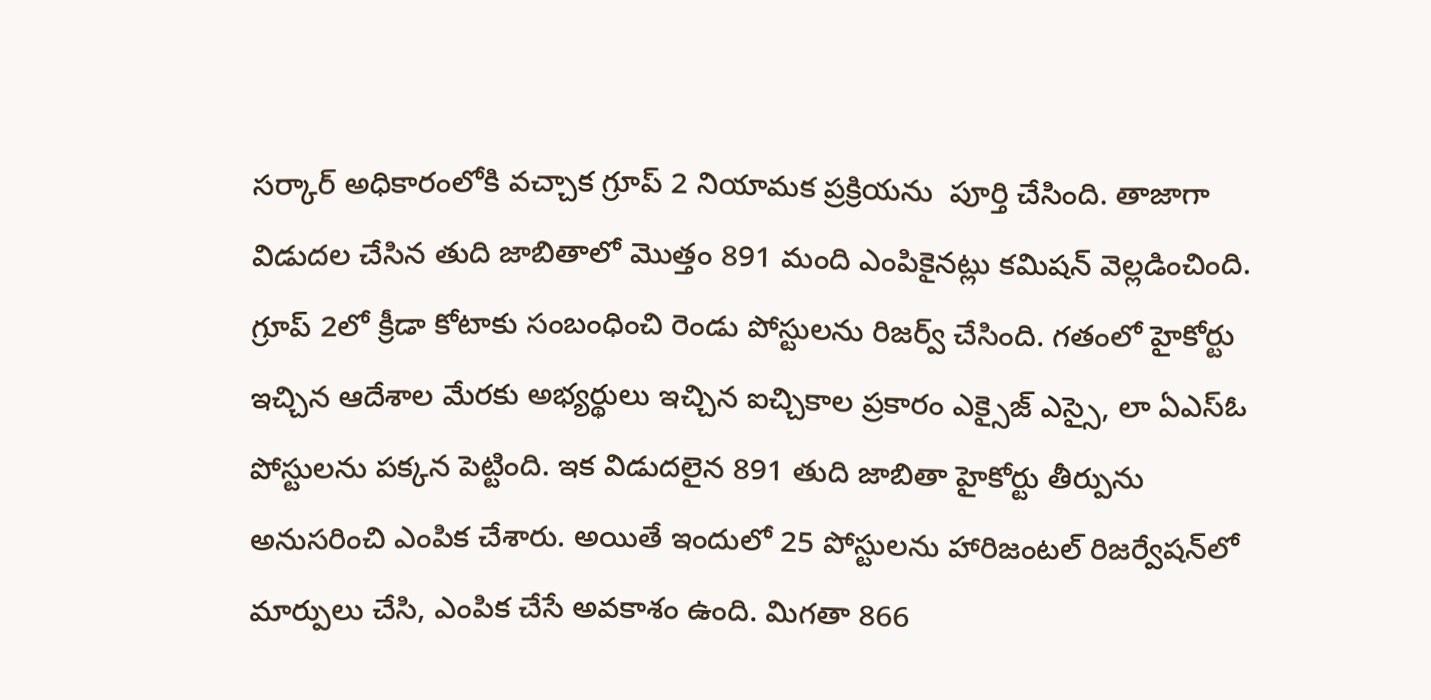సర్కార్‌ అధికారంలోకి వచ్చాక గ్రూప్‌ 2 నియామక ప్రక్రియను  పూర్తి చేసింది. తాజాగా విడుదల చేసిన తుది జాబితాలో మొత్తం 891 మంది ఎంపికైనట్లు కమిషన్‌ వెల్లడించింది. గ్రూప్‌ 2లో క్రీడా కోటాకు సంబంధించి రెండు పోస్టులను రిజర్వ్‌ చేసింది. గతంలో హైకోర్టు ఇచ్చిన ఆదేశాల మేరకు అభ్యర్థులు ఇచ్చిన ఐచ్చికాల ప్రకారం ఎక్సైజ్‌ ఎస్సై, లా ఏఎస్‌ఓ పోస్టులను పక్కన పెట్టింది. ఇక విడుదలైన 891 తుది జాబితా హైకోర్టు తీర్పును అనుసరించి ఎంపిక చేశారు. అయితే ఇందులో 25 పోస్టులను హారిజంటల్‌ రిజర్వేషన్‌లో మార్పులు చేసి, ఎంపిక చేసే అవకాశం ఉంది. మిగతా 866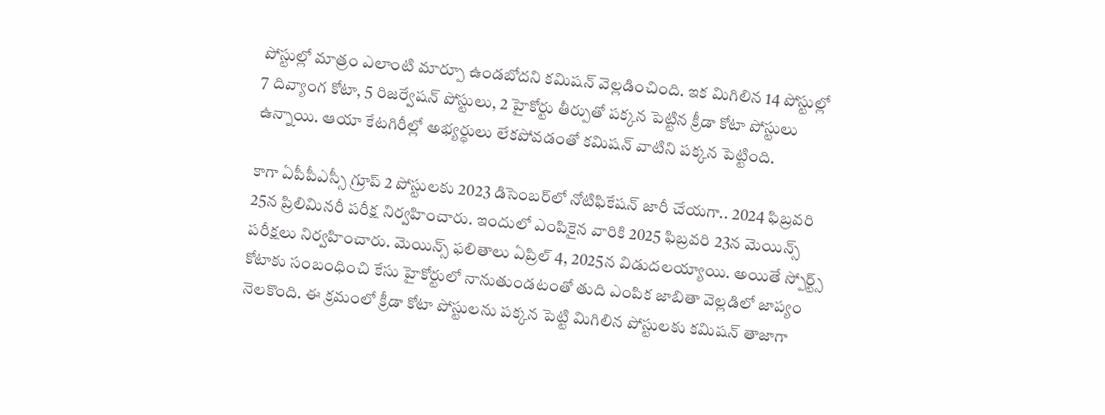పోస్టుల్లో మాత్రం ఎలాంటి మార్పూ ఉండబోదని కమిషన్‌ వెల్లడించింది. ఇక మిగిలిన 14 పోస్టుల్లో 7 దివ్యాంగ కోటా, 5 రిజర్వేషన్‌ పోస్టులు, 2 హైకోర్టు తీర్పుతో పక్కన పెట్టిన క్రీడా కోటా పోస్టులు ఉన్నాయి. ఆయా కేటగిరీల్లో అభ్యర్థులు లేకపోవడంతో కమిషన్ వాటిని పక్కన పెట్టింది.

కాగా ఏపీపీఎస్సీ గ్రూప్‌ 2 పోస్టులకు 2023 డిసెంబర్‌లో నోటిఫికేషన్‌ జారీ చేయగా.. 2024 ఫిబ్రవరి 25న ప్రిలిమినరీ పరీక్ష నిర్వహించారు. ఇందులో ఎంపికైన వారికి 2025 ఫిబ్రవరి 23న మెయిన్స్ పరీక్షలు నిర్వహించారు. మెయిన్స్‌ ఫలితాలు ఏప్రిల్‌ 4, 2025న విడుదలయ్యాయి. అయితే స్పోర్ట్స్ కోటాకు సంబంధించి కేసు హైకోర్టులో నానుతుండటంతో తుది ఎంపిక జాబితా వెల్లడిలో జాప్యం నెలకొంది. ఈ క్రమంలో క్రీడా కోటా పోస్టులను పక్కన పెట్టి మిగిలిన పోస్టులకు కమిషన్‌ తాజాగా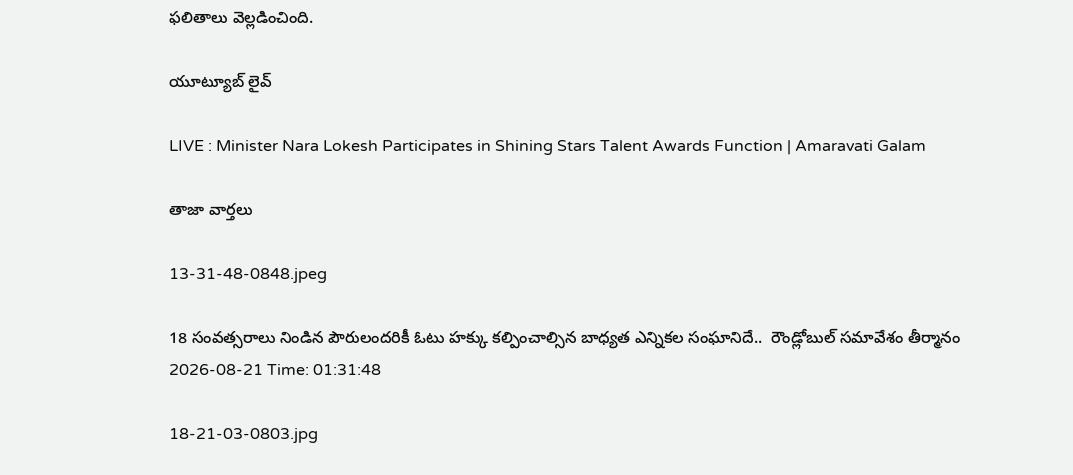ఫలితాలు వెల్లడించింది.

యూట్యూబ్ లైవ్

LIVE : Minister Nara Lokesh Participates in Shining Stars Talent Awards Function | Amaravati Galam

తాజా వార్తలు

13-31-48-0848.jpeg

18 సంవత్సరాలు నిండిన పౌరులందరికీ ఓటు హక్కు కల్పించాల్సిన బాధ్యత ఎన్నికల సంఘానిదే..  రౌండ్లోబుల్ సమావేశం తీర్మానం
2026-08-21 Time: 01:31:48

18-21-03-0803.jpg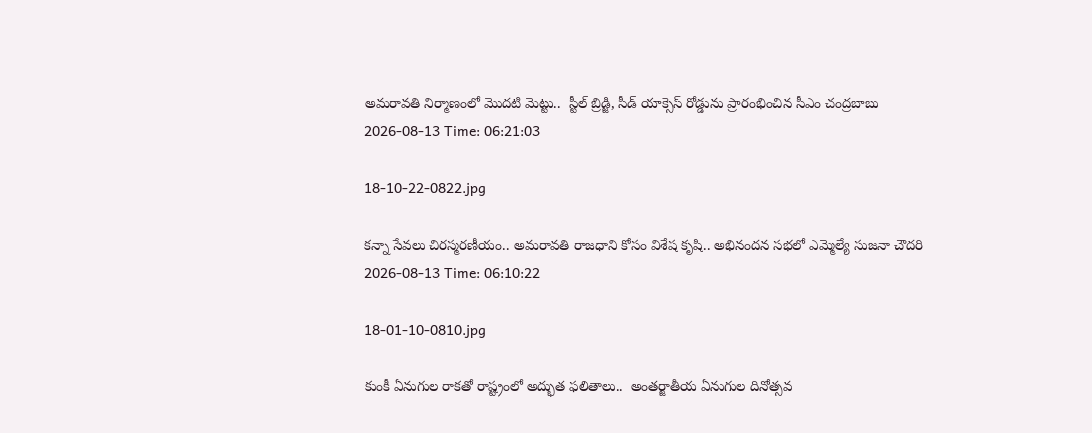అమరావతి నిర్మాణంలో మొదటి మెట్టు..  స్టీల్ బ్రిడ్జి, సీడ్ యాక్సెస్ రోడ్డును ప్రారంభించిన సీఎం చంద్రబాబు
2026-08-13 Time: 06:21:03

18-10-22-0822.jpg

కన్నా సేవలు చిరస్మరణీయం.. అమరావతి రాజధాని కోసం విశేష కృషి.. అభినందన సభలో ఎమ్మెల్యే సుజనా చౌదరి
2026-08-13 Time: 06:10:22

18-01-10-0810.jpg

కుంకీ ఏనుగుల రాకతో రాష్ట్రంలో అద్భుత ఫలితాలు..  అంతర్జాతీయ ఏనుగుల దినోత్సవ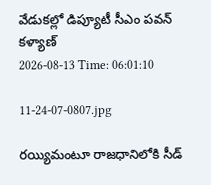వేడుకల్లో డిప్యూటీ సీఎం పవన్ కళ్యాణ్
2026-08-13 Time: 06:01:10

11-24-07-0807.jpg

రయ్యిమంటూ రాజధానిలోకి సీడ్‌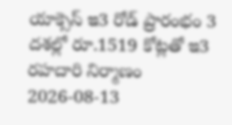యాక్సెస్‌ ఇ3 రోడ్‌ ప్రారంభం 3 దశల్లో రూ.1519 కోట్లతో ఇ3 రహదారి నిర్మాణం
2026-08-13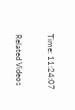Time: 11:24:07

Related Videos